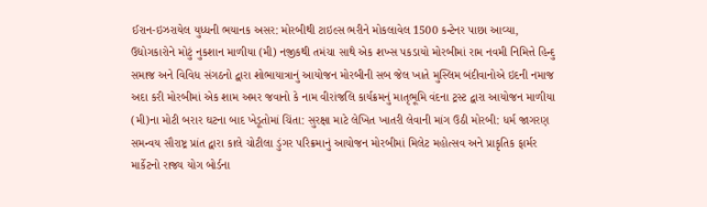ઈરાન-ઇઝરાયેલ યુધ્ધની ભયાનક અસર: મોરબીથી ટાઇલ્સ ભરીને મોકલાવેલ 1500 કન્ટેનર પાછા આવ્યા, ઉદ્યોગકારોને મોટું નુકશાન માળીયા (મી) નજીકથી તમંચા સાથે એક શખ્સ પકડાયો મોરબીમાં રામ નવમી નિમિત્તે હિન્દુ સમાજ અને વિવિધ સંગઠનો દ્વારા શોભાયાત્રાનું આયોજન મોરબીની સબ જેલ ખાતે મુસ્લિમ બંદીવાનોએ ઇદની નમાજ અદા કરી મોરબીમાં એક શામ અમર જવાનો કે નામ વીરાંજલિ કાર્યક્રમનું માતૃભૂમિ વંદના ટ્રસ્ટ દ્વારા આયોજન માળીયા (મી)ના મોટી બરાર ઘટના બાદ ખેડૂતોમાં ચિંતા: સુરક્ષા માટે લેખિત ખાતરી લેવાની માંગ ઉઠી મોરબી: ધર્મ જાગરણ સમન્વય સૌરાષ્ટ્ર પ્રાંત દ્વારા કાલે ચોટીલા ડુંગર પરિક્રમાનું આયોજન મોરબીમાં મિલેટ મહોત્સવ અને પ્રાકૃતિક ફાર્મર માર્કેટનો રાજ્ય યોગ બોર્ડના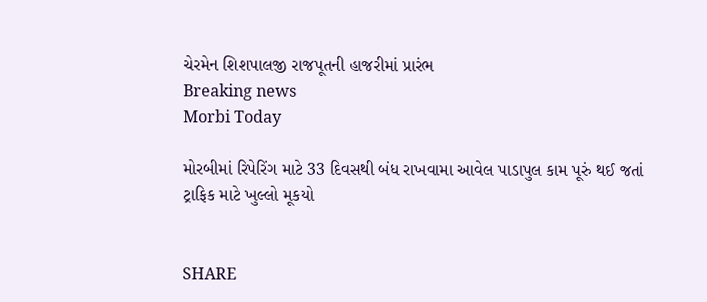ચેરમેન શિશપાલજી રાજપૂતની હાજરીમાં પ્રારંભ
Breaking news
Morbi Today

મોરબીમાં રિપેરિંગ માટે 33 દિવસથી બંધ રાખવામા આવેલ પાડાપુલ કામ પૂરું થઈ જતાં ટ્રાફિક માટે ખુલ્લો મૂકયો


SHARE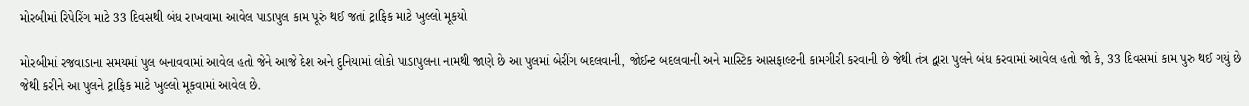મોરબીમાં રિપેરિંગ માટે 33 દિવસથી બંધ રાખવામા આવેલ પાડાપુલ કામ પૂરું થઈ જતાં ટ્રાફિક માટે ખુલ્લો મૂકયો

મોરબીમાં રજવાડાના સમયમાં પુલ બનાવવામાં આવેલ હતો જેને આજે દેશ અને દુનિયામાં લોકો પાડાપુલના નામથી જાણે છે આ પુલમાં બેરીંગ બદલવાની, જોઈન્ટ બદલવાની અને માસ્ટિક આસફાલ્ટની કામગીરી કરવાની છે જેથી તંત્ર દ્વારા પુલને બંધ કરવામાં આવેલ હતો જો કે, 33 દિવસમાં કામ પુરુ થઈ ગયું છે જેથી કરીને આ પુલને ટ્રાફિક માટે ખુલ્લો મૂકવામાં આવેલ છે.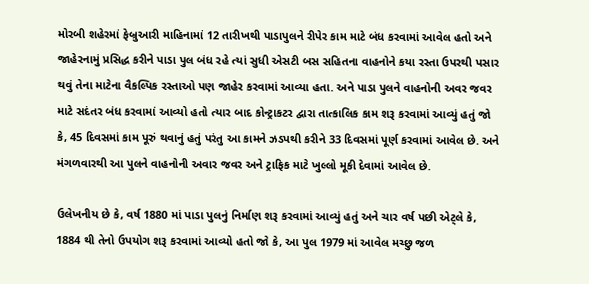મોરબી શહેરમાં ફેબ્રુઆરી માહિનામાં 12 તારીખથી પાડાપુલને રીપેર કામ માટે બંધ કરવામાં આવેલ હતો અને જાહેરનામું પ્રસિદ્ધ કરીને પાડા પુલ બંધ રહે ત્યાં સુધી એસટી બસ સહિતના વાહનોને કયા રસ્તા ઉપરથી પસાર થવું તેના માટેના વૈકલ્પિક રસ્તાઓ પણ જાહેર કરવામાં આવ્યા હતા. અને પાડા પુલને વાહનોની અવર જવર માટે સદંતર બંધ કરવામાં આવ્યો હતો ત્યાર બાદ કોન્ટ્રાકટર દ્વારા તાત્કાલિક કામ શરૂ કરવામાં આવ્યું હતું જો કે, 45 દિવસમાં કામ પૂરું થવાનું હતું પરંતુ આ કામને ઝડપથી કરીને 33 દિવસમાં પૂર્ણ કરવામાં આવેલ છે. અને મંગળવારથી આ પુલને વાહનોની અવાર જવર અને ટ્રાફિક માટે ખુલ્લો મૂકી દેવામાં આવેલ છે.

ઉલેખનીય છે કે, વર્ષ 1880 માં પાડા પુલનું નિર્માણ શરૂ કરવામાં આવ્યું હતું અને ચાર વર્ષ પછી એટ્લે કે, 1884 થી તેનો ઉપયોગ શરૂ કરવામાં આવ્યો હતો જો કે, આ પુલ 1979 માં આવેલ મચ્છુ જળ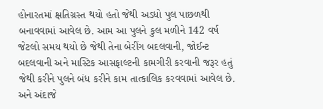હોનારતમાં ક્ષતિગ્રસ્ત થયો હતો જેથી અડધો પુલ પાછળથી બનાવવામાં આવેલ છે. આમ આ પુલને કુલ મળીને 142 વર્ષ જેટલો સમય થયો છે જેથી તેના બેરીંગ બદલવાની, જોઈન્ટ બદલવાની અને માસ્ટિક આસફાલ્ટની કામગીરી કરવાની જરૂર હતું જેથી કરીને પુલને બંધ કરીને કામ તાત્કાલિક કરવવામાં આવેલ છે. અને અંદાજે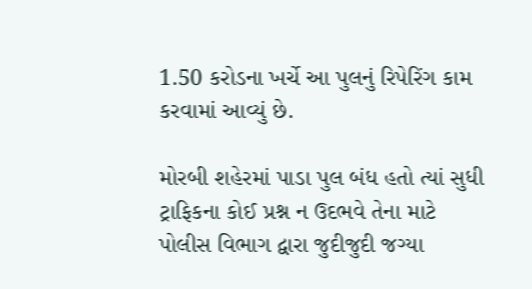1.50 કરોડના ખર્ચે આ પુલનું રિપેરિંગ કામ કરવામાં આવ્યું છે.

મોરબી શહેરમાં પાડા પુલ બંધ હતો ત્યાં સુધી ટ્રાફિકના કોઈ પ્રશ્ન ન ઉદભવે તેના માટે પોલીસ વિભાગ દ્વારા જુદીજુદી જગ્યા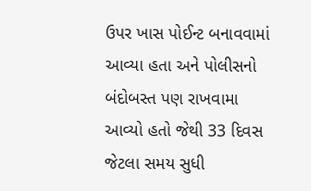ઉપર ખાસ પોઈન્ટ બનાવવામાં આવ્યા હતા અને પોલીસનો બંદોબસ્ત પણ રાખવામા આવ્યો હતો જેથી 33 દિવસ જેટલા સમય સુધી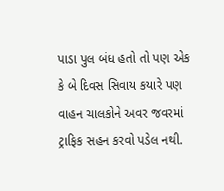પાડા પુલ બંધ હતો તો પણ એક કે બે દિવસ સિવાય કયારે પણ વાહન ચાલકોને અવર જવરમાં ટ્રાફિક સહન કરવો પડેલ નથી.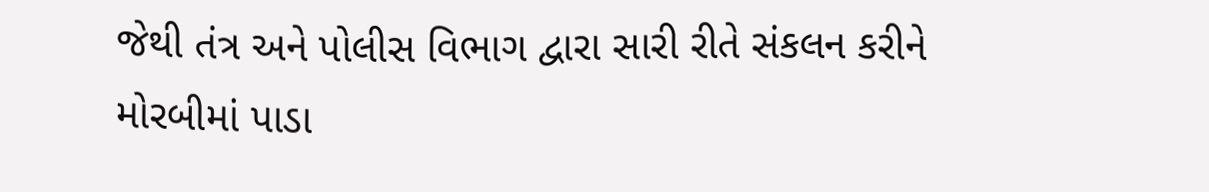જેથી તંત્ર અને પોલીસ વિભાગ દ્વારા સારી રીતે સંકલન કરીને મોરબીમાં પાડા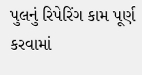પુલનું રિપેરિંગ કામ પૂર્ણ કરવામાં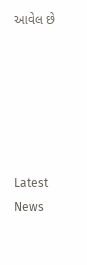આવેલ છે






Latest News